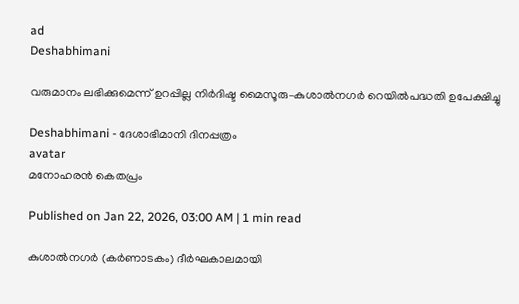ad
Deshabhimani

വരുമാനം ലഭിക്കുമെന്ന്‌ ഉറപ്പില്ല നിർദിഷ്ട മൈസൂരു–കുശാൽനഗർ റെയിൽപദ്ധതി ഉപേക്ഷിച്ചു

Deshabhimani - ദേശാഭിമാനി ദിനപ്പത്രം
avatar
മനോഹരൻ കെതപ്രം

Published on Jan 22, 2026, 03:00 AM | 1 min read

കുശാൽനഗർ (കർണാടകം) ദീർഘകാലമായി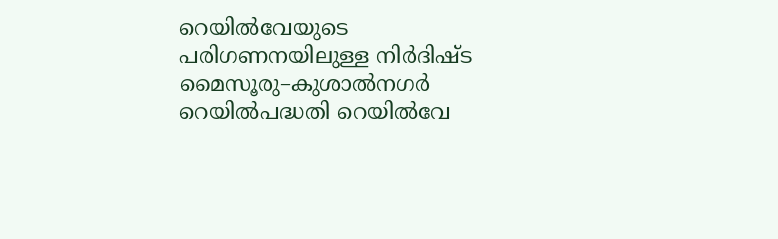റെയിൽവേയുടെ പരിഗണനയിലുള്ള നിർദിഷ്ട മൈസൂരു–കുശാൽനഗർ റെയിൽപദ്ധതി റെയിൽവേ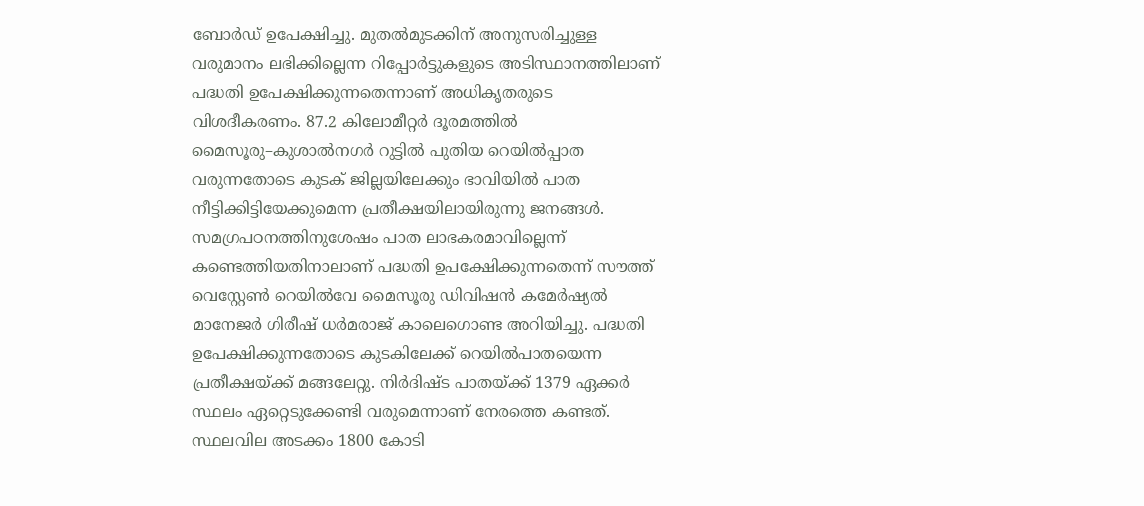ബോർഡ്‌ ഉപേക്ഷിച്ചു. മുതൽമുടക്കിന്‌ അനുസരിച്ചുള്ള വരുമാനം ലഭിക്കില്ലെന്ന റിപ്പോർട്ടുകളുടെ അടിസ്ഥാനത്തിലാണ്‌ പദ്ധതി ഉപേക്ഷിക്കുന്നതെന്നാണ്‌ അധികൃതരുടെ വിശദീകരണം. 87.2 കിലോമീറ്റർ ദൂരമത്തിൽ മൈസൂരു–കുശാൽനഗർ റുട്ടിൽ പുതിയ റെയിൽപ്പാത വരുന്നതോടെ കുടക്‌ ജില്ലയിലേക്കും ഭാവിയിൽ പാത നീട്ടിക്കിട്ടിയേക്കുമെന്ന പ്രതീക്ഷയിലായിരുന്നു ജനങ്ങൾ. സമഗ്രപഠനത്തിനുശേഷം പാത ലാഭകരമാവില്ലെന്ന്‌ കണ്ടെത്തിയതിനാലാണ്‌ പദ്ധതി ഉപക്ഷേിക്കുന്നതെന്ന്‌ സ‍ൗത്ത്‌ വെസ്റ്റേൺ റെയിൽവേ മൈസൂരു ഡിവിഷൻ കമേർഷ്യൽ മാനേജർ ഗിരീഷ്‌ ധർമരാജ്‌ കാലെഗൊണ്ട അറിയിച്ചു. പദ്ധതി ഉപേക്ഷിക്കുന്നതോടെ കുടകിലേക്ക്‌ റെയിൽപാതയെന്ന പ്രത‍ീക്ഷയ്‌ക്ക്‌ മങ്ങലേറ്റു. നിർദിഷ്ട പാതയ്‌ക്ക്‌ 1379 ഏക്കർ സ്ഥലം ഏറ്റെടുക്കേണ്ടി വരുമെന്നാണ്‌ നേരത്തെ കണ്ടത്‌. സ്ഥലവില അടക്കം 1800 കോടി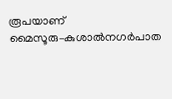രൂപയാണ്‌ മൈസൂരു–കുശാൽനഗർപാത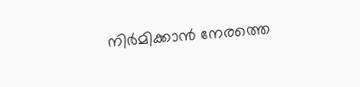നിർമിക്കാൻ നേരത്തെ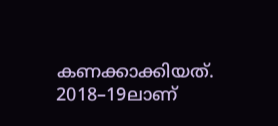കണക്കാക്കിയത്‌. 2018–19ലാണ്‌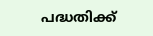പദ്ധതിക്ക്‌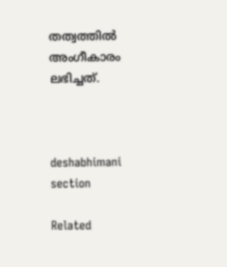തത്വത്തിൽ അംഗീകാരം ലഭിച്ചത്‌.



deshabhimani section

Related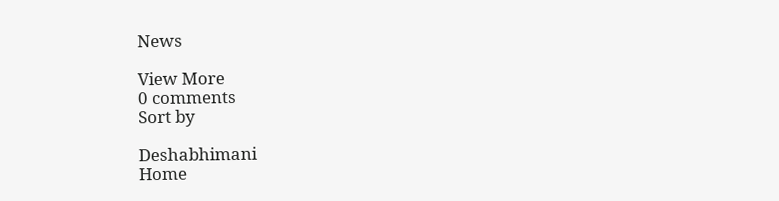News

View More
0 comments
Sort by

Deshabhimani
Home